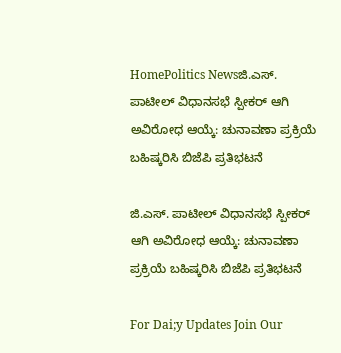HomePolitics Newsಜಿ.ಎಸ್. ಪಾಟೀಲ್ ವಿಧಾನಸಭೆ ಸ್ಪೀಕರ್ ಆಗಿ ಅವಿರೋಧ ಆಯ್ಕೆ: ಚುನಾವಣಾ ಪ್ರಕ್ರಿಯೆ ಬಹಿಷ್ಕರಿಸಿ ಬಿಜೆಪಿ ಪ್ರತಿಭಟನೆ

ಜಿ.ಎಸ್. ಪಾಟೀಲ್ ವಿಧಾನಸಭೆ ಸ್ಪೀಕರ್ ಆಗಿ ಅವಿರೋಧ ಆಯ್ಕೆ: ಚುನಾವಣಾ ಪ್ರಕ್ರಿಯೆ ಬಹಿಷ್ಕರಿಸಿ ಬಿಜೆಪಿ ಪ್ರತಿಭಟನೆ

For Dai;y Updates Join Our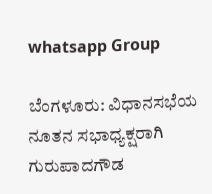whatsapp Group

ಬೆಂಗಳೂರು: ವಿಧಾನಸಭೆಯ ನೂತನ ಸಭಾಧ್ಯಕ್ಷರಾಗಿ ಗುರುಪಾದಗೌಡ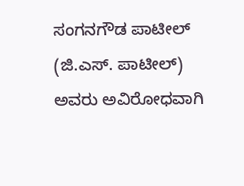ಸಂಗನಗೌಡ ಪಾಟೀಲ್‌ (ಜಿ.ಎಸ್. ಪಾಟೀಲ್‌) ಅವರು ಅವಿರೋಧವಾಗಿ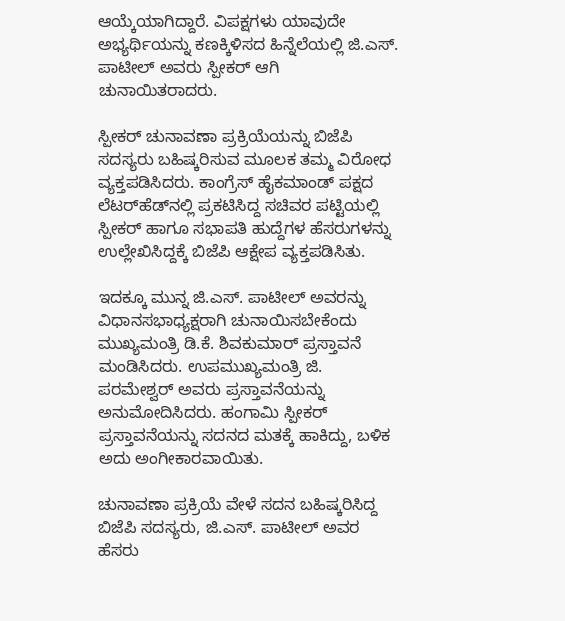ಆಯ್ಕೆಯಾಗಿದ್ದಾರೆ. ವಿಪಕ್ಷಗಳು ಯಾವುದೇ ಅಭ್ಯರ್ಥಿಯನ್ನು ಕಣಕ್ಕಿಳಿಸದ ಹಿನ್ನೆಲೆಯಲ್ಲಿ ಜಿ.ಎಸ್. ಪಾಟೀಲ್‌ ಅವರು ಸ್ಪೀಕರ್‌ ಆಗಿ ಚುನಾಯಿತರಾದರು.

ಸ್ಪೀಕರ್‌ ಚುನಾವಣಾ ಪ್ರಕ್ರಿಯೆಯನ್ನು ಬಿಜೆಪಿ ಸದಸ್ಯರು ಬಹಿಷ್ಕರಿಸುವ ಮೂಲಕ ತಮ್ಮ ವಿರೋಧ ವ್ಯಕ್ತಪಡಿಸಿದರು. ಕಾಂಗ್ರೆಸ್‌ ಹೈಕಮಾಂಡ್‌ ಪಕ್ಷದ ಲೆಟರ್‌ಹೆಡ್‌ನಲ್ಲಿ ಪ್ರಕಟಿಸಿದ್ದ ಸಚಿವರ ಪಟ್ಟಿಯಲ್ಲಿ ಸ್ಪೀಕರ್‌ ಹಾಗೂ ಸಭಾಪತಿ ಹುದ್ದೆಗಳ ಹೆಸರುಗಳನ್ನು ಉಲ್ಲೇಖಿಸಿದ್ದಕ್ಕೆ ಬಿಜೆಪಿ ಆಕ್ಷೇಪ ವ್ಯಕ್ತಪಡಿಸಿತು.

ಇದಕ್ಕೂ ಮುನ್ನ ಜಿ.ಎಸ್. ಪಾಟೀಲ್‌ ಅವರನ್ನು ವಿಧಾನಸಭಾಧ್ಯಕ್ಷರಾಗಿ ಚುನಾಯಿಸಬೇಕೆಂದು ಮುಖ್ಯಮಂತ್ರಿ ಡಿ.ಕೆ. ಶಿವಕುಮಾರ್‌ ಪ್ರಸ್ತಾವನೆ ಮಂಡಿಸಿದರು. ಉಪಮುಖ್ಯಮಂತ್ರಿ ಜಿ. ಪರಮೇಶ್ವರ್‌ ಅವರು ಪ್ರಸ್ತಾವನೆಯನ್ನು ಅನುಮೋದಿಸಿದರು. ಹಂಗಾಮಿ ಸ್ಪೀಕರ್‌ ಪ್ರಸ್ತಾವನೆಯನ್ನು ಸದನದ ಮತಕ್ಕೆ ಹಾಕಿದ್ದು, ಬಳಿಕ ಅದು ಅಂಗೀಕಾರವಾಯಿತು.

ಚುನಾವಣಾ ಪ್ರಕ್ರಿಯೆ ವೇಳೆ ಸದನ ಬಹಿಷ್ಕರಿಸಿದ್ದ ಬಿಜೆಪಿ ಸದಸ್ಯರು, ಜಿ.ಎಸ್. ಪಾಟೀಲ್‌ ಅವರ ಹೆಸರು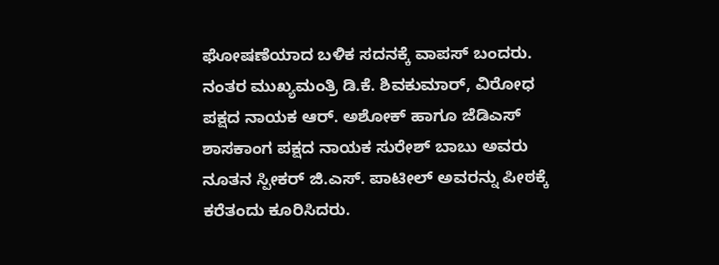ಘೋಷಣೆಯಾದ ಬಳಿಕ ಸದನಕ್ಕೆ ವಾಪಸ್‌ ಬಂದರು. ನಂತರ ಮುಖ್ಯಮಂತ್ರಿ ಡಿ.ಕೆ. ಶಿವಕುಮಾರ್‌, ವಿರೋಧ ಪಕ್ಷದ ನಾಯಕ ಆರ್‌. ಅಶೋಕ್‌ ಹಾಗೂ ಜೆಡಿಎಸ್‌ ಶಾಸಕಾಂಗ ಪಕ್ಷದ ನಾಯಕ ಸುರೇಶ್‌ ಬಾಬು ಅವರು ನೂತನ ಸ್ಪೀಕರ್‌ ಜಿ.ಎಸ್. ಪಾಟೀಲ್‌ ಅವರನ್ನು ಪೀಠಕ್ಕೆ ಕರೆತಂದು ಕೂರಿಸಿದರು.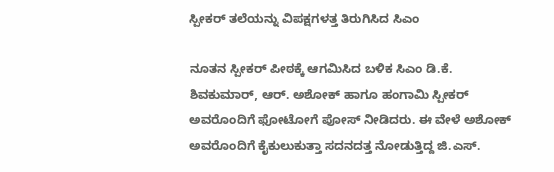ಸ್ಪೀಕರ್‌ ತಲೆಯನ್ನು ವಿಪಕ್ಷಗಳತ್ತ ತಿರುಗಿಸಿದ ಸಿಎಂ

ನೂತನ ಸ್ಪೀಕರ್‌ ಪೀಠಕ್ಕೆ ಆಗಮಿಸಿದ ಬಳಿಕ ಸಿಎಂ ಡಿ.ಕೆ. ಶಿವಕುಮಾರ್‌, ಆರ್‌. ಅಶೋಕ್‌ ಹಾಗೂ ಹಂಗಾಮಿ ಸ್ಪೀಕರ್‌ ಅವರೊಂದಿಗೆ ಫೋಟೋಗೆ ಪೋಸ್‌ ನೀಡಿದರು. ಈ ವೇಳೆ ಅಶೋಕ್‌ ಅವರೊಂದಿಗೆ ಕೈಕುಲುಕುತ್ತಾ ಸದನದತ್ತ ನೋಡುತ್ತಿದ್ದ ಜಿ.ಎಸ್.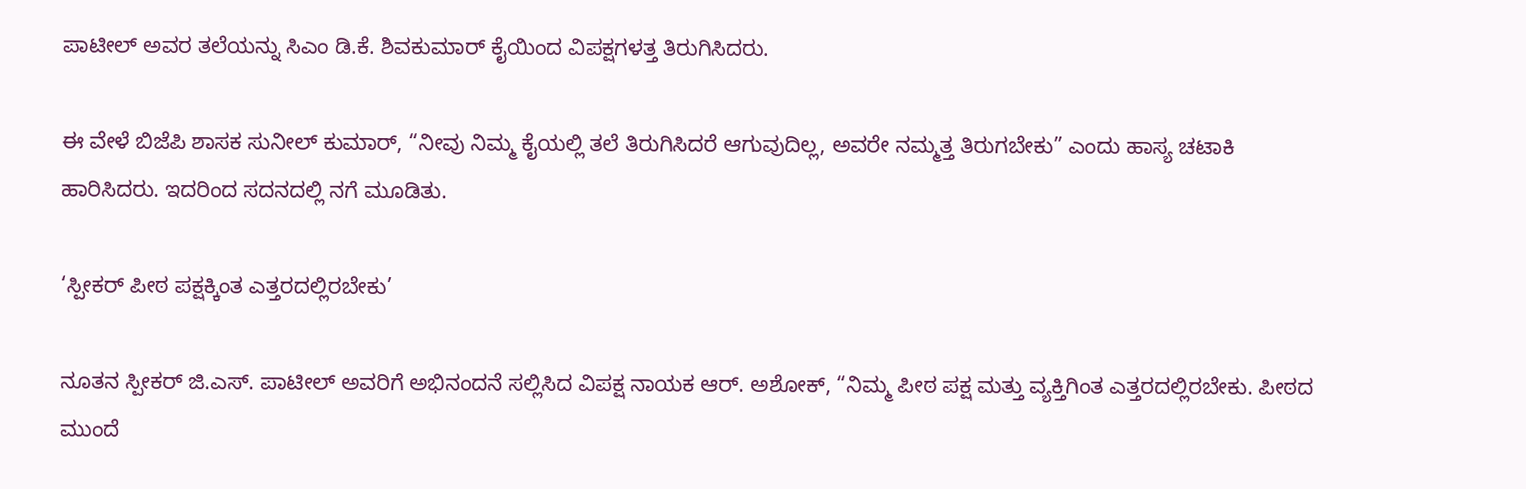ಪಾಟೀಲ್‌ ಅವರ ತಲೆಯನ್ನು ಸಿಎಂ ಡಿ.ಕೆ. ಶಿವಕುಮಾರ್‌ ಕೈಯಿಂದ ವಿಪಕ್ಷಗಳತ್ತ ತಿರುಗಿಸಿದರು.

ಈ ವೇಳೆ ಬಿಜೆಪಿ ಶಾಸಕ ಸುನೀಲ್‌ ಕುಮಾರ್‌, “ನೀವು ನಿಮ್ಮ ಕೈಯಲ್ಲಿ ತಲೆ ತಿರುಗಿಸಿದರೆ ಆಗುವುದಿಲ್ಲ, ಅವರೇ ನಮ್ಮತ್ತ ತಿರುಗಬೇಕು” ಎಂದು ಹಾಸ್ಯ ಚಟಾಕಿ ಹಾರಿಸಿದರು. ಇದರಿಂದ ಸದನದಲ್ಲಿ ನಗೆ ಮೂಡಿತು.

‘ಸ್ಪೀಕರ್‌ ಪೀಠ ಪಕ್ಷಕ್ಕಿಂತ ಎತ್ತರದಲ್ಲಿರಬೇಕು’

ನೂತನ ಸ್ಪೀಕರ್‌ ಜಿ.ಎಸ್. ಪಾಟೀಲ್‌ ಅವರಿಗೆ ಅಭಿನಂದನೆ ಸಲ್ಲಿಸಿದ ವಿಪಕ್ಷ ನಾಯಕ ಆರ್‌. ಅಶೋಕ್‌, “ನಿಮ್ಮ ಪೀಠ ಪಕ್ಷ ಮತ್ತು ವ್ಯಕ್ತಿಗಿಂತ ಎತ್ತರದಲ್ಲಿರಬೇಕು. ಪೀಠದ ಮುಂದೆ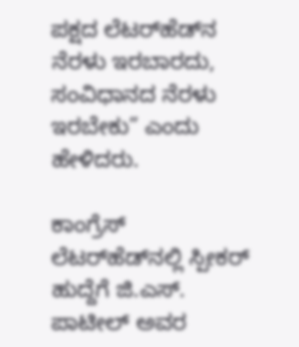ಪಕ್ಷದ ಲೆಟರ್‌ಹೆಡ್‌ನ ನೆರಳು ಇರಬಾರದು, ಸಂವಿಧಾನದ ನೆರಳು ಇರಬೇಕು” ಎಂದು ಹೇಳಿದರು.

ಕಾಂಗ್ರೆಸ್‌ ಲೆಟರ್‌ಹೆಡ್‌ನಲ್ಲಿ ಸ್ಪೀಕರ್‌ ಹುದ್ದೆಗೆ ಜಿ.ಎಸ್. ಪಾಟೀಲ್‌ ಅವರ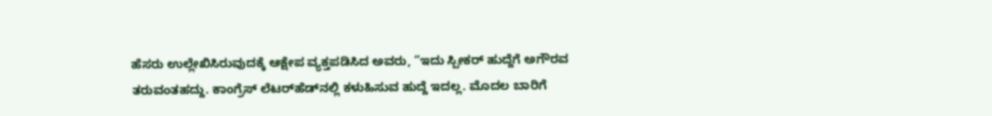ಹೆಸರು ಉಲ್ಲೇಖಿಸಿರುವುದಕ್ಕೆ ಆಕ್ಷೇಪ ವ್ಯಕ್ತಪಡಿಸಿದ ಅವರು, “ಇದು ಸ್ಪೀಕರ್‌ ಹುದ್ದೆಗೆ ಅಗೌರವ ತರುವಂತಹದ್ದು. ಕಾಂಗ್ರೆಸ್‌ ಲೆಟರ್‌ಹೆಡ್‌ನಲ್ಲಿ ಕಳುಹಿಸುವ ಹುದ್ದೆ ಇದಲ್ಲ. ಮೊದಲ ಬಾರಿಗೆ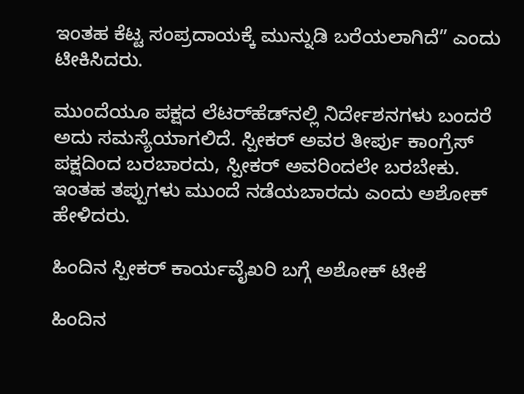ಇಂತಹ ಕೆಟ್ಟ ಸಂಪ್ರದಾಯಕ್ಕೆ ಮುನ್ನುಡಿ ಬರೆಯಲಾಗಿದೆ” ಎಂದು ಟೀಕಿಸಿದರು.

ಮುಂದೆಯೂ ಪಕ್ಷದ ಲೆಟರ್‌ಹೆಡ್‌ನಲ್ಲಿ ನಿರ್ದೇಶನಗಳು ಬಂದರೆ ಅದು ಸಮಸ್ಯೆಯಾಗಲಿದೆ. ಸ್ಪೀಕರ್‌ ಅವರ ತೀರ್ಪು ಕಾಂಗ್ರೆಸ್‌ ಪಕ್ಷದಿಂದ ಬರಬಾರದು, ಸ್ಪೀಕರ್‌ ಅವರಿಂದಲೇ ಬರಬೇಕು. ಇಂತಹ ತಪ್ಪುಗಳು ಮುಂದೆ ನಡೆಯಬಾರದು ಎಂದು ಅಶೋಕ್‌ ಹೇಳಿದರು.

ಹಿಂದಿನ ಸ್ಪೀಕರ್‌ ಕಾರ್ಯವೈಖರಿ ಬಗ್ಗೆ ಅಶೋಕ್‌ ಟೀಕೆ

ಹಿಂದಿನ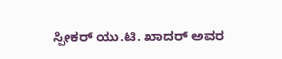ಸ್ಪೀಕರ್‌ ಯು.ಟಿ. ಖಾದರ್‌ ಅವರ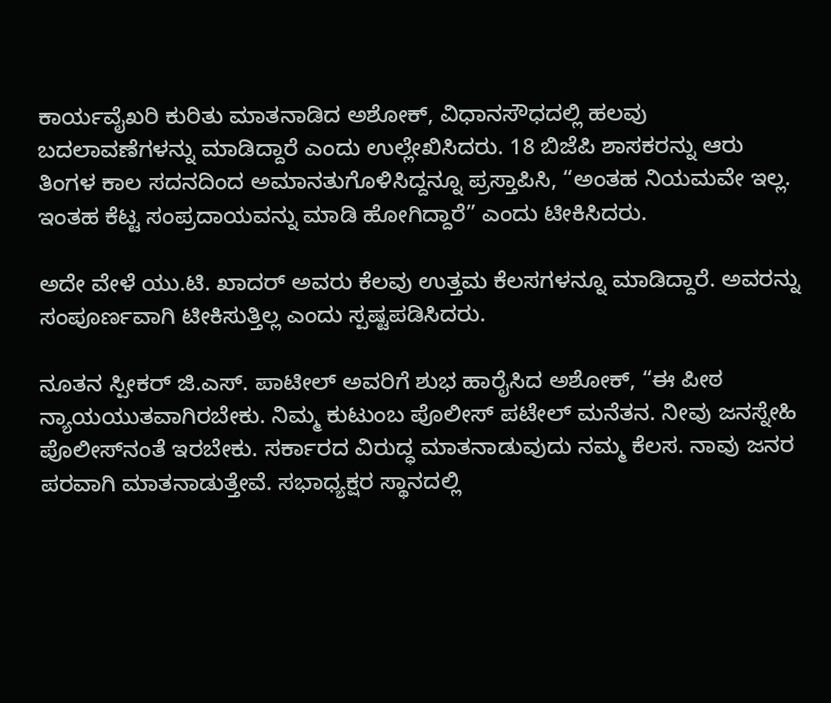ಕಾರ್ಯವೈಖರಿ ಕುರಿತು ಮಾತನಾಡಿದ ಅಶೋಕ್‌, ವಿಧಾನಸೌಧದಲ್ಲಿ ಹಲವು ಬದಲಾವಣೆಗಳನ್ನು ಮಾಡಿದ್ದಾರೆ ಎಂದು ಉಲ್ಲೇಖಿಸಿದರು. 18 ಬಿಜೆಪಿ ಶಾಸಕರನ್ನು ಆರು ತಿಂಗಳ ಕಾಲ ಸದನದಿಂದ ಅಮಾನತುಗೊಳಿಸಿದ್ದನ್ನೂ ಪ್ರಸ್ತಾಪಿಸಿ, “ಅಂತಹ ನಿಯಮವೇ ಇಲ್ಲ. ಇಂತಹ ಕೆಟ್ಟ ಸಂಪ್ರದಾಯವನ್ನು ಮಾಡಿ ಹೋಗಿದ್ದಾರೆ” ಎಂದು ಟೀಕಿಸಿದರು.

ಅದೇ ವೇಳೆ ಯು.ಟಿ. ಖಾದರ್‌ ಅವರು ಕೆಲವು ಉತ್ತಮ ಕೆಲಸಗಳನ್ನೂ ಮಾಡಿದ್ದಾರೆ. ಅವರನ್ನು ಸಂಪೂರ್ಣವಾಗಿ ಟೀಕಿಸುತ್ತಿಲ್ಲ ಎಂದು ಸ್ಪಷ್ಟಪಡಿಸಿದರು.

ನೂತನ ಸ್ಪೀಕರ್‌ ಜಿ.ಎಸ್. ಪಾಟೀಲ್‌ ಅವರಿಗೆ ಶುಭ ಹಾರೈಸಿದ ಅಶೋಕ್‌, “ಈ ಪೀಠ ನ್ಯಾಯಯುತವಾಗಿರಬೇಕು. ನಿಮ್ಮ ಕುಟುಂಬ ಪೊಲೀಸ್‌ ಪಟೇಲ್‌ ಮನೆತನ. ನೀವು ಜನಸ್ನೇಹಿ ಪೊಲೀಸ್‌ನಂತೆ ಇರಬೇಕು. ಸರ್ಕಾರದ ವಿರುದ್ಧ ಮಾತನಾಡುವುದು ನಮ್ಮ ಕೆಲಸ. ನಾವು ಜನರ ಪರವಾಗಿ ಮಾತನಾಡುತ್ತೇವೆ. ಸಭಾಧ್ಯಕ್ಷರ ಸ್ಥಾನದಲ್ಲಿ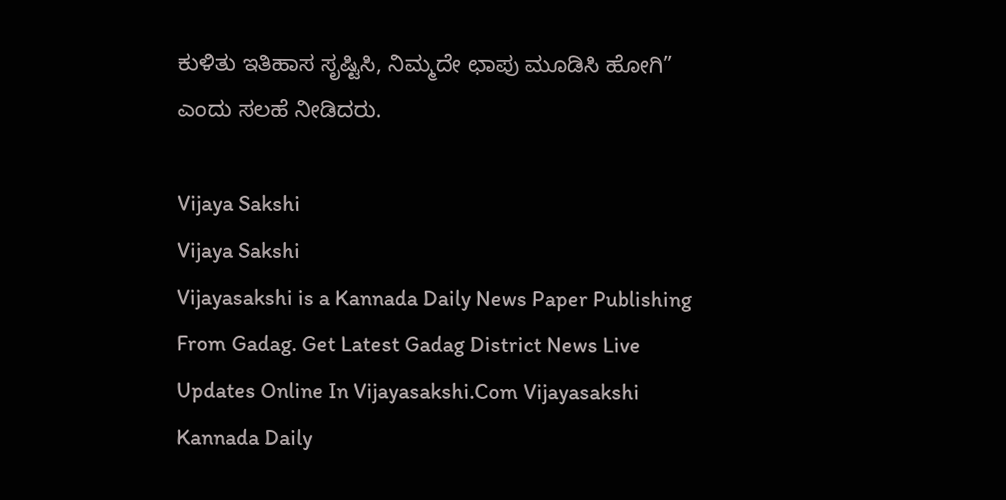ಕುಳಿತು ಇತಿಹಾಸ ಸೃಷ್ಟಿಸಿ, ನಿಮ್ಮದೇ ಛಾಪು ಮೂಡಿಸಿ ಹೋಗಿ” ಎಂದು ಸಲಹೆ ನೀಡಿದರು.

Vijaya Sakshi
Vijaya Sakshi
Vijayasakshi is a Kannada Daily News Paper Publishing From Gadag. Get Latest Gadag District News Live Updates Online In Vijayasakshi.Com Vijayasakshi Kannada Daily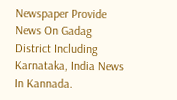Newspaper Provide News On Gadag District Including Karnataka, India News In Kannada.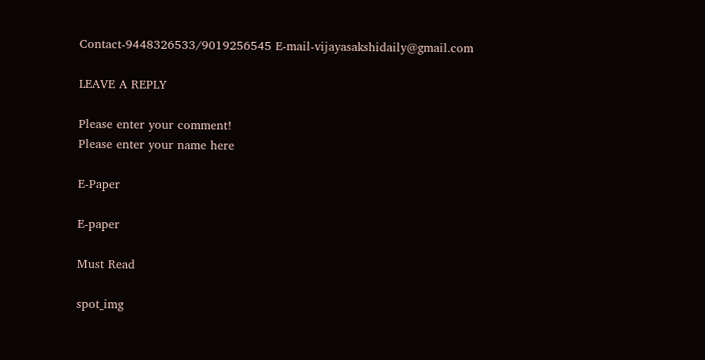Contact-9448326533/9019256545 E-mail-vijayasakshidaily@gmail.com

LEAVE A REPLY

Please enter your comment!
Please enter your name here

E-Paper

E-paper

Must Read

spot_img